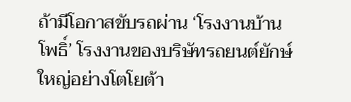ถ้ามีโอกาสขับรถผ่าน ‘โรงงานบ้านโพธิ์’ โรงงานของบริษัทรถยนต์ยักษ์ใหญ่อย่างโตโยต้า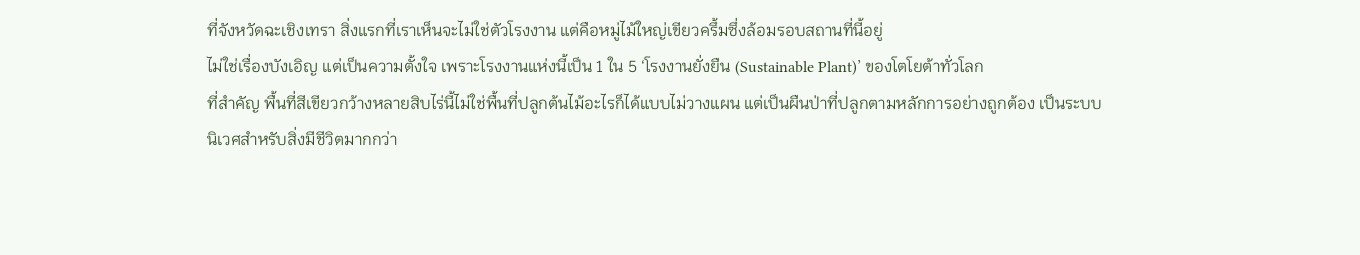ที่จังหวัดฉะเชิงเทรา สิ่งแรกที่เราเห็นจะไม่ใช่ตัวโรงงาน แต่คือหมู่ไม้ใหญ่เขียวครึ้มซึ่งล้อมรอบสถานที่นี้อยู่
ไม่ใช่เรื่องบังเอิญ แต่เป็นความตั้งใจ เพราะโรงงานแห่งนี้เป็น 1 ใน 5 ‘โรงงานยั่งยืน (Sustainable Plant)’ ของโตโยต้าทั่วโลก
ที่สำคัญ พื้นที่สีเขียวกว้างหลายสิบไร่นี้ไม่ใช่พื้นที่ปลูกต้นไม้อะไรก็ได้แบบไม่วางแผน แต่เป็นผืนป่าที่ปลูกตามหลักการอย่างถูกต้อง เป็นระบบนิเวศสำหรับสิ่งมีชีวิตมากกว่า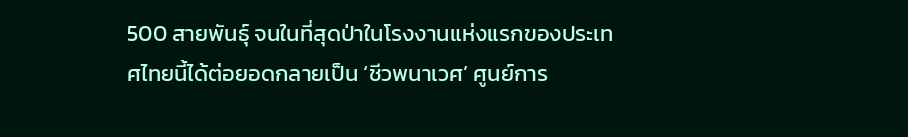500 สายพันธุ์ จนในที่สุดป่าในโรงงานแห่งแรกของประเทศไทยนี้ได้ต่อยอดกลายเป็น ‘ชีวพนาเวศ’ ศูนย์การ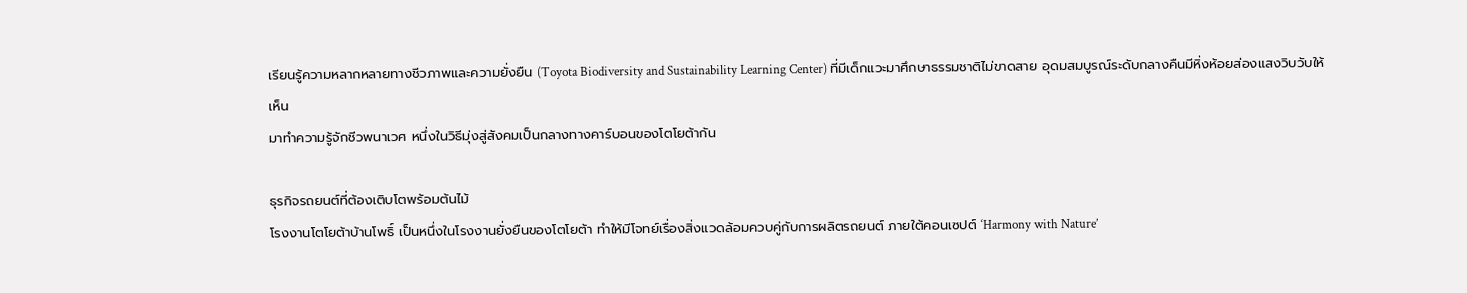เรียนรู้ความหลากหลายทางชีวภาพและความยั่งยืน (Toyota Biodiversity and Sustainability Learning Center) ที่มีเด็กแวะมาศึกษาธรรมชาติไม่ขาดสาย อุดมสมบูรณ์ระดับกลางคืนมีหิ่งห้อยส่องแสงวิบวับให้เห็น
มาทำความรู้จักชีวพนาเวศ หนึ่งในวิธีมุ่งสู่สังคมเป็นกลางทางคาร์บอนของโตโยต้ากัน

ธุรกิจรถยนต์ที่ต้องเติบโตพร้อมต้นไม้
โรงงานโตโยต้าบ้านโพธิ์ เป็นหนึ่งในโรงงานยั่งยืนของโตโยต้า ทำให้มีโจทย์เรื่องสิ่งแวดล้อมควบคู่กับการผลิตรถยนต์ ภายใต้คอนเซปต์ ‘Harmony with Nature’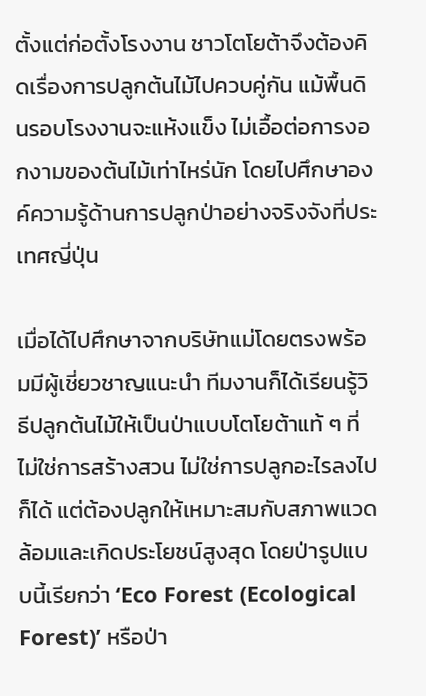ตั้งแต่ก่อตั้งโรงงาน ชาวโตโยต้าจึงต้องคิดเรื่องการปลูกต้นไม้ไปควบคู่กัน แม้พื้นดินรอบโรงงานจะแห้งแข็ง ไม่เอื้อต่อการงอกงามของต้นไม้เท่าไหร่นัก โดยไปศึกษาองค์ความรู้ด้านการปลูกป่าอย่างจริงจังที่ประเทศญี่ปุ่น

เมื่อได้ไปศึกษาจากบริษัทแม่โดยตรงพร้อมมีผู้เชี่ยวชาญแนะนำ ทีมงานก็ได้เรียนรู้วิธีปลูกต้นไม้ให้เป็นป่าแบบโตโยต้าแท้ ๆ ที่ไม่ใช่การสร้างสวน ไม่ใช่การปลูกอะไรลงไปก็ได้ แต่ต้องปลูกให้เหมาะสมกับสภาพแวดล้อมและเกิดประโยชน์สูงสุด โดยป่ารูปแบบนี้เรียกว่า ‘Eco Forest (Ecological Forest)’ หรือป่า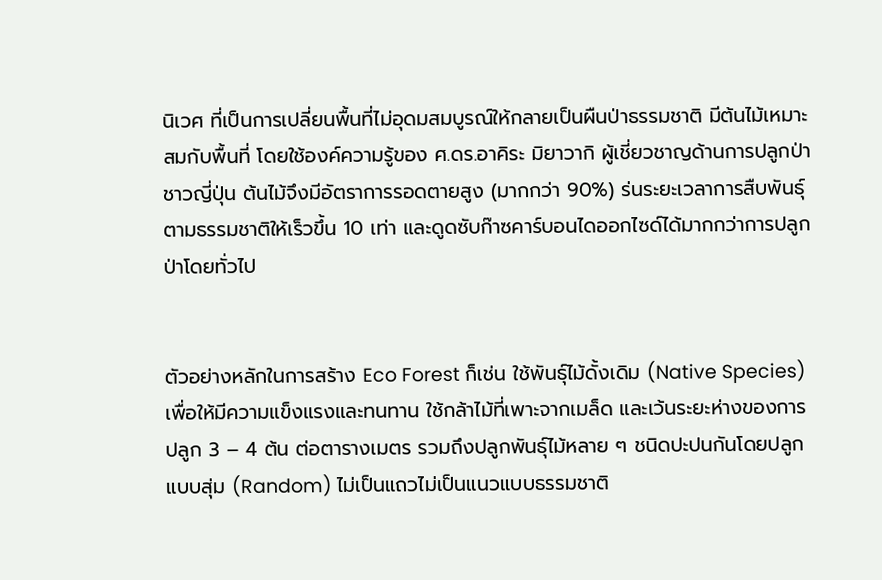นิเวศ ที่เป็นการเปลี่ยนพื้นที่ไม่อุดมสมบูรณ์ให้กลายเป็นผืนป่าธรรมชาติ มีต้นไม้เหมาะสมกับพื้นที่ โดยใช้องค์ความรู้ของ ศ.ดร.อาคิระ มิยาวากิ ผู้เชี่ยวชาญด้านการปลูกป่าชาวญี่ปุ่น ต้นไม้จึงมีอัตราการรอดตายสูง (มากกว่า 90%) ร่นระยะเวลาการสืบพันธุ์ตามธรรมชาติให้เร็วขึ้น 10 เท่า และดูดซับก๊าซคาร์บอนไดออกไซด์ได้มากกว่าการปลูกป่าโดยทั่วไป


ตัวอย่างหลักในการสร้าง Eco Forest ก็เช่น ใช้พันธุ์ไม้ดั้งเดิม (Native Species) เพื่อให้มีความแข็งแรงและทนทาน ใช้กล้าไม้ที่เพาะจากเมล็ด และเว้นระยะห่างของการปลูก 3 – 4 ต้น ต่อตารางเมตร รวมถึงปลูกพันธุ์ไม้หลาย ๆ ชนิดปะปนกันโดยปลูกแบบสุ่ม (Random) ไม่เป็นแถวไม่เป็นแนวแบบธรรมชาติ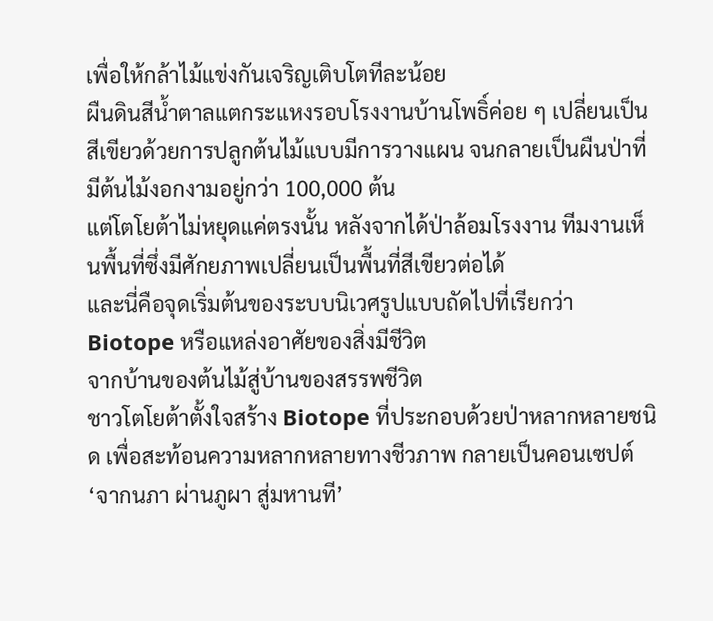เพื่อให้กล้าไม้แข่งกันเจริญเติบโตทีละน้อย
ผืนดินสีน้ำตาลแตกระแหงรอบโรงงานบ้านโพธิ์ค่อย ๆ เปลี่ยนเป็นสีเขียวด้วยการปลูกต้นไม้แบบมีการวางแผน จนกลายเป็นผืนป่าที่มีต้นไม้งอกงามอยู่กว่า 100,000 ต้น
แต่โตโยต้าไม่หยุดแค่ตรงนั้น หลังจากได้ป่าล้อมโรงงาน ทีมงานเห็นพื้นที่ซึ่งมีศักยภาพเปลี่ยนเป็นพื้นที่สีเขียวต่อได้
และนี่คือจุดเริ่มต้นของระบบนิเวศรูปแบบถัดไปที่เรียกว่า Biotope หรือแหล่งอาศัยของสิ่งมีชีวิต
จากบ้านของต้นไม้สู่บ้านของสรรพชีวิต
ชาวโตโยต้าตั้งใจสร้าง Biotope ที่ประกอบด้วยป่าหลากหลายชนิด เพื่อสะท้อนความหลากหลายทางชีวภาพ กลายเป็นคอนเซปต์ ‘จากนภา ผ่านภูผา สู่มหานที’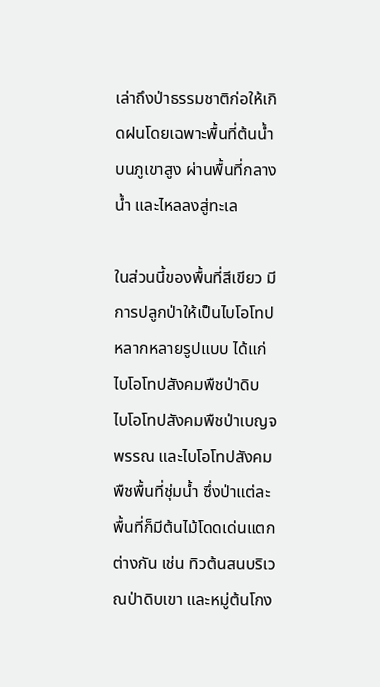เล่าถึงป่าธรรมชาติก่อให้เกิดฝนโดยเฉพาะพื้นที่ต้นน้ำบนภูเขาสูง ผ่านพื้นที่กลางน้ำ และไหลลงสู่ทะเล

ในส่วนนี้ของพื้นที่สีเขียว มีการปลูกป่าให้เป็นไบโอโทปหลากหลายรูปแบบ ได้แก่ ไบโอโทปสังคมพืชป่าดิบ ไบโอโทปสังคมพืชป่าเบญจพรรณ และไบโอโทปสังคมพืชพื้นที่ชุ่มน้ำ ซึ่งป่าแต่ละพื้นที่ก็มีต้นไม้โดดเด่นแตกต่างกัน เช่น ทิวต้นสนบริเวณป่าดิบเขา และหมู่ต้นโกง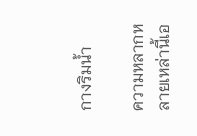กางริมน้ำ

ความหลากหลายเหล่านี้เอ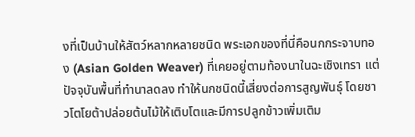งที่เป็นบ้านให้สัตว์หลากหลายชนิด พระเอกของที่นี่คือนกกระจาบทอง (Asian Golden Weaver) ที่เคยอยู่ตามท้องนาในฉะเชิงเทรา แต่ปัจจุบันพื้นที่ทำนาลดลง ทำให้นกชนิดนี้เสี่ยงต่อการสูญพันธุ์ โดยชาวโตโยต้าปล่อยต้นไม้ให้เติบโตและมีการปลูกข้าวเพิ่มเติม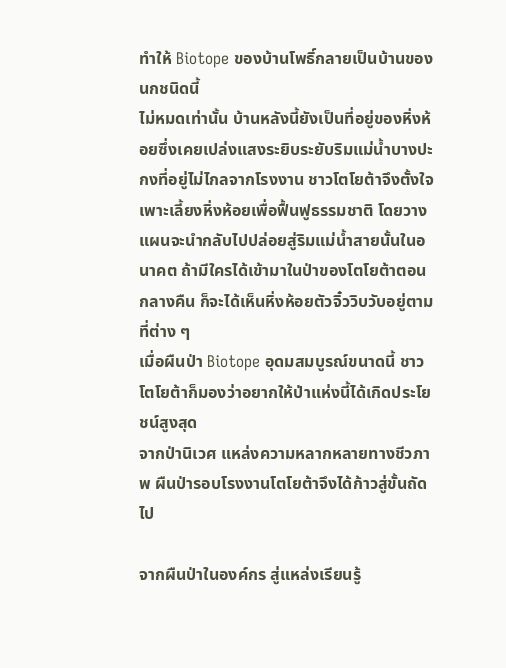ทำให้ Biotope ของบ้านโพธิ์กลายเป็นบ้านของนกชนิดนี้
ไม่หมดเท่านั้น บ้านหลังนี้ยังเป็นที่อยู่ของหิ่งห้อยซึ่งเคยเปล่งแสงระยิบระยับริมแม่น้ำบางปะกงที่อยู่ไม่ไกลจากโรงงาน ชาวโตโยต้าจึงตั้งใจเพาะเลี้ยงหิ่งห้อยเพื่อฟื้นฟูธรรมชาติ โดยวางแผนจะนำกลับไปปล่อยสู่ริมแม่น้ำสายนั้นในอนาคต ถ้ามีใครได้เข้ามาในป่าของโตโยต้าตอนกลางคืน ก็จะได้เห็นหิ่งห้อยตัวจิ๋ววิบวับอยู่ตามที่ต่าง ๆ
เมื่อผืนป่า Biotope อุดมสมบูรณ์ขนาดนี้ ชาวโตโยต้าก็มองว่าอยากให้ป่าแห่งนี้ได้เกิดประโยชน์สูงสุด
จากป่านิเวศ แหล่งความหลากหลายทางชีวภาพ ผืนป่ารอบโรงงานโตโยต้าจึงได้ก้าวสู่ขั้นถัดไป

จากผืนป่าในองค์กร สู่แหล่งเรียนรู้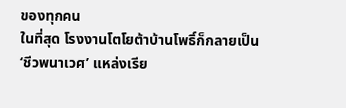ของทุกคน
ในที่สุด โรงงานโตโยต้าบ้านโพธิ์ก็กลายเป็น ‘ชีวพนาเวศ’ แหล่งเรีย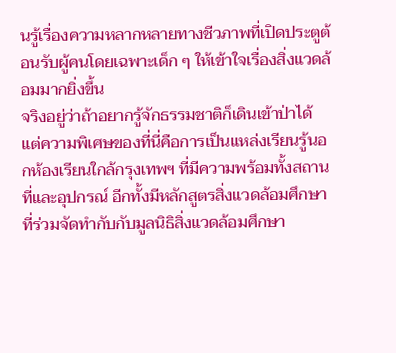นรู้เรื่องความหลากหลายทางชีวภาพที่เปิดประตูต้อนรับผู้คนโดยเฉพาะเด็ก ๆ ให้เข้าใจเรื่องสิ่งแวดล้อมมากยิ่งขึ้น
จริงอยู่ว่าถ้าอยากรู้จักธรรมชาติก็เดินเข้าป่าได้ แต่ความพิเศษของที่นี่คือการเป็นแหล่งเรียนรู้นอกห้องเรียนใกล้กรุงเทพฯ ที่มีความพร้อมทั้งสถานที่และอุปกรณ์ อีกทั้งมีหลักสูตรสิ่งแวดล้อมศึกษาที่ร่วมจัดทำกับกับมูลนิธิสิ่งแวดล้อมศึกษา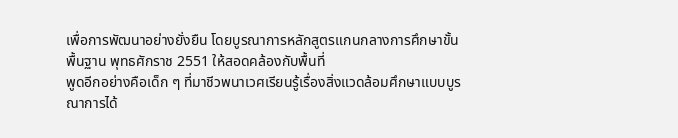เพื่อการพัฒนาอย่างยั่งยืน โดยบูรณาการหลักสูตรแกนกลางการศึกษาขั้นพื้นฐาน พุทธศักราช 2551 ให้สอดคล้องกับพื้นที่
พูดอีกอย่างคือเด็ก ๆ ที่มาชีวพนาเวศเรียนรู้เรื่องสิ่งแวดล้อมศึกษาแบบบูรณาการได้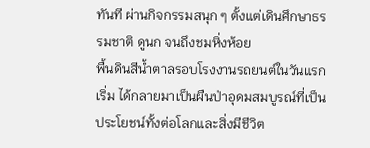ทันที ผ่านกิจกรรมสนุก ๆ ตั้งแต่เดินศึกษาธรรมชาติ ดูนก จนถึงชมหิ่งห้อย
พื้นดินสีน้ำตาลรอบโรงงานรถยนต์ในวันแรกเริ่ม ได้กลายมาเป็นผืนป่าอุดมสมบูรณ์ที่เป็นประโยชน์ทั้งต่อโลกและสิ่งมีชีวิต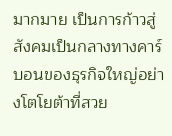มากมาย เป็นการก้าวสู่สังคมเป็นกลางทางคาร์บอนของธุรกิจใหญ่อย่างโตโยต้าที่สวย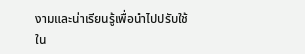งามและน่าเรียนรู้เพื่อนำไปปรับใช้
ใน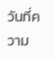วันที่ความ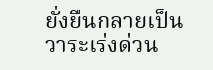ยั่งยืนกลายเป็นวาระเร่งด่วน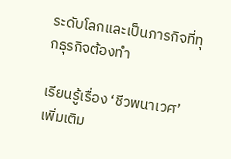ระดับโลกและเป็นภารกิจที่ทุกธุรกิจต้องทำ

เรียนรู้เรื่อง ‘ชีวพนาเวศ’ เพิ่มเติม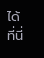ได้ที่นี่